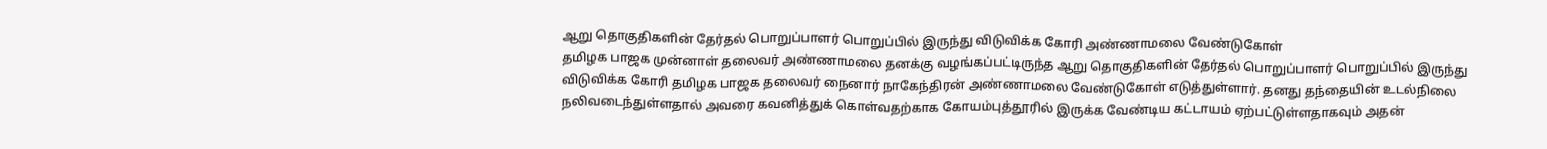ஆறு தொகுதிகளின் தேர்தல் பொறுப்பாளர் பொறுப்பில் இருந்து விடுவிக்க கோரி அண்ணாமலை வேண்டுகோள்
தமிழக பாஜக முன்னாள் தலைவர் அண்ணாமலை தனக்கு வழங்கப்பட்டிருந்த ஆறு தொகுதிகளின் தேர்தல் பொறுப்பாளர் பொறுப்பில் இருந்து விடுவிக்க கோரி தமிழக பாஜக தலைவர் நைனார் நாகேந்திரன் அண்ணாமலை வேண்டுகோள் எடுத்துள்ளார். தனது தந்தையின் உடல்நிலை நலிவடைந்துள்ளதால் அவரை கவனித்துக் கொள்வதற்காக கோயம்புத்தூரில் இருக்க வேண்டிய கட்டாயம் ஏற்பட்டுள்ளதாகவும் அதன்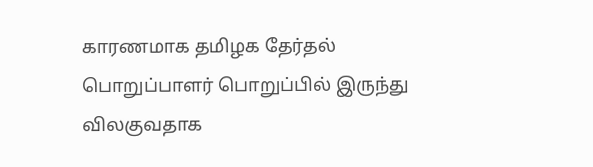காரணமாக தமிழக தேர்தல் பொறுப்பாளர் பொறுப்பில் இருந்து விலகுவதாக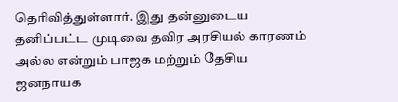தெரிவித்துள்ளார். இது தன்னுடைய தனிப்பட்ட முடிவை தவிர அரசியல் காரணம் அல்ல என்றும் பாஜக மற்றும் தேசிய ஜனநாயக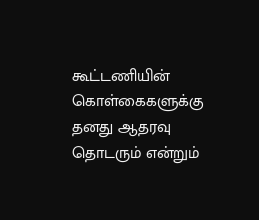கூட்டணியின் கொள்கைகளுக்கு தனது ஆதரவு தொடரும் என்றும்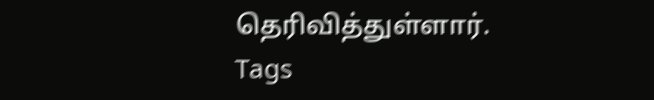தெரிவித்துள்ளார்.
Tags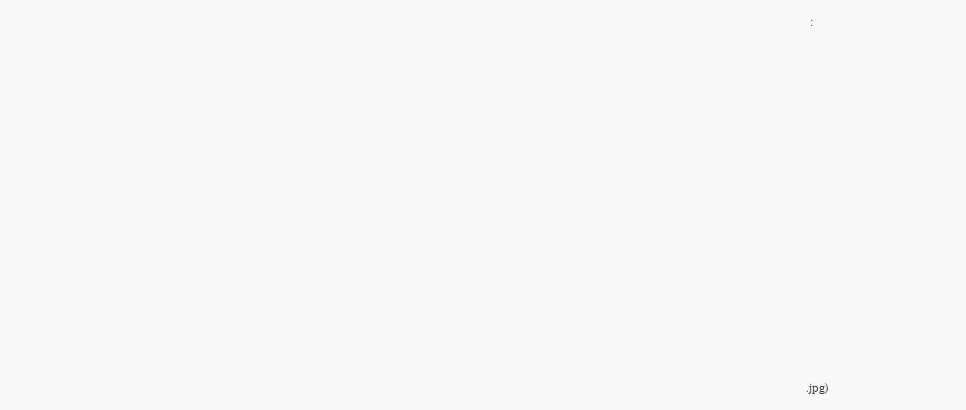:















.jpg)